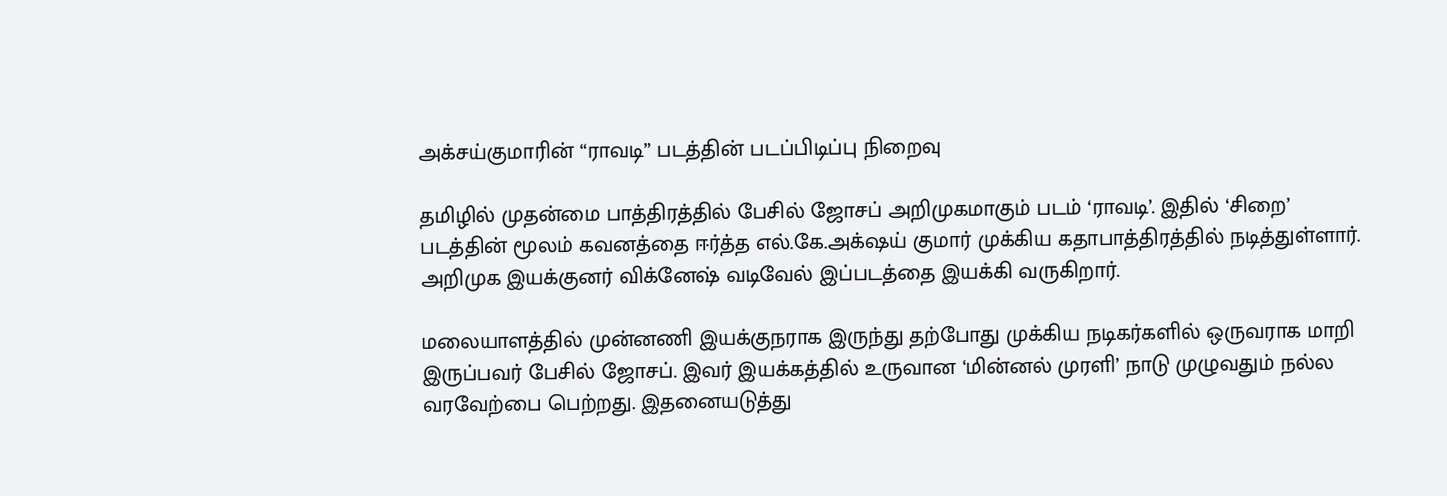அக்சய்குமாரின் “ராவடி” படத்தின் படப்பிடிப்பு நிறைவு

தமிழில் முதன்மை பாத்திரத்தில் பேசில் ஜோசப் அறிமுகமாகும் படம் ‘ராவடி’. இதில் ‘சிறை’ படத்தின் மூலம் கவனத்தை ஈர்த்த எல்.கே.அக்‌ஷய் குமார் முக்கிய கதாபாத்திரத்தில் நடித்துள்ளார். அறிமுக இயக்குனர் விக்னேஷ் வடிவேல் இப்படத்தை இயக்கி வருகிறார்.

மலையாளத்தில் முன்னணி இயக்குநராக இருந்து தற்போது முக்கிய நடிகர்களில் ஒருவராக மாறி இருப்பவர் பேசில் ஜோசப். இவர் இயக்கத்தில் உருவான ‘மின்னல் முரளி’ நாடு முழுவதும் நல்ல வரவேற்பை பெற்றது. இதனையடுத்து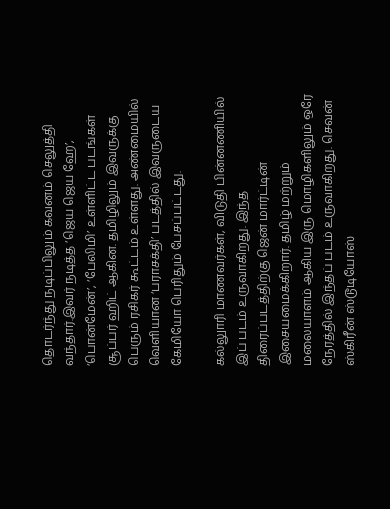தொடர்ந்து நடிப்பிலும் கவனம் செலுத்தி வந்தார்.இவர் நடித்த ‘ஜெய ஜெய ஹே’, ‘பொன்மேன்’, ‘பேலிமி’ உள்ளிட்ட படங்கள் சூப்பர் ஹிட் ஆகின. தமிழிலும் இவருக்கு பெரும் ரசிகர் கூட்டம் உள்ளது. அண்மையில் வெளியான ‘பராசக்தி’ படத்தில் இவருடைய கேமியோ பெரிதும் பேசப்பட்டது.

கல்லுாரி மாணவர்கள், விடுதி பின்னணியில் இப் படம் உருவாகிறது. இந்த திரைப்படத்திற்கு ஜென் மார்ட்டின் இசையமைக்கிறார். தமிழ் மற்றும் மலையாளம் ஆகிய இரு மொழிகளிலும் ஒரே நேரத்தில் இந்தப் படம் உருவாகிறது. செவன் ஸ்கிரீன் ஸ்டூடியோஸ்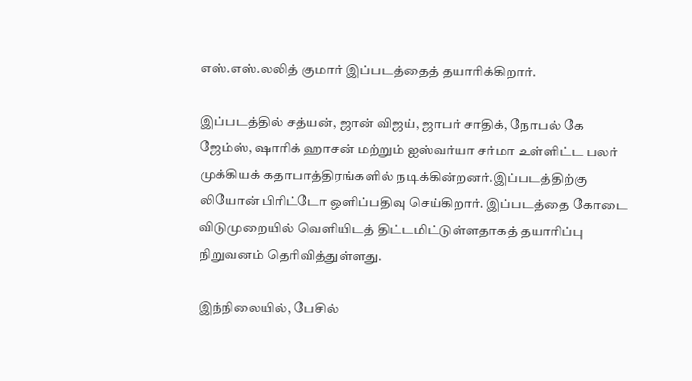எஸ்.எஸ்.லலித் குமார் இப்படத்தைத் தயாரிக்கிறார்.

இப்படத்தில் சத்யன், ஜான் விஜய், ஜாபர் சாதிக், நோபல் கே ஜேம்ஸ், ஷாரிக் ஹாசன் மற்றும் ஐஸ்வர்யா சர்மா உள்ளிட்ட பலர் முக்கியக் கதாபாத்திரங்களில் நடிக்கின்றனர்.இப்படத்திற்கு லியோன் பிரிட்டோ ஒளிப்பதிவு செய்கிறார். இப்படத்தை கோடை விடுமுறையில் வெளியிடத் திட்டமிட்டுள்ளதாகத் தயாரிப்பு நிறுவனம் தெரிவித்துள்ளது.

இந்நிலையில், பேசில்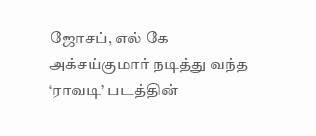ஜோசப், எல் கே அக்சய்குமார் நடித்து வந்த ‘ராவடி’ படத்தின்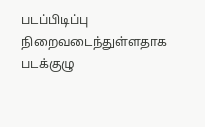படப்பிடிப்பு நிறைவடைந்துள்ளதாக படக்குழு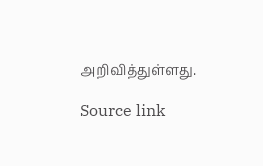அறிவித்துள்ளது.

Source link